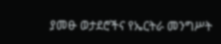ያመፁ ወታደሮችና የኤርትራ መንግሥት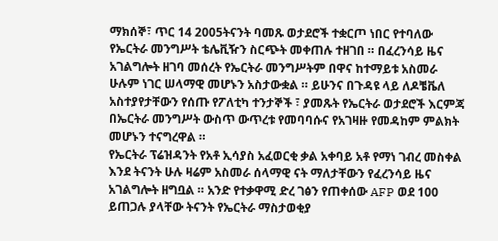ማክሰኞ፣ ጥር 14 2005ትናንት ባመጹ ወታደሮች ተቋርጦ ነበር የተባለው የኤርትራ መንግሥት ቴሌቪዥን ስርጭት መቀጠሉ ተዘገበ ። በፈረንሳይ ዜና አገልግሎት ዘገባ መሰረት የኤርትራ መንግሥትም በዋና ከተማይቱ አስመራ ሁሉም ነገር ሠላማዊ መሆኑን አስታውቋል ። ይሁንና በጉዳዩ ላይ ለዶቼቬለ አስተያየታቸውን የሰጡ የፖለቲካ ተንታኞች ፣ ያመጹት የኤርትራ ወታደሮች እርምጃ በኤርትራ መንግሥት ውስጥ ውጥረቱ የመባባሱና የአገዛዙ የመዳከም ምልክት መሆኑን ተናግረዋል ።
የኤርትራ ፕሬዝዳንት የአቶ ኢሳያስ አፈወርቂ ቃል አቀባይ አቶ የማነ ገብረ መስቀል እንደ ትናንት ሁሉ ዛሬም አስመራ ሰላማዊ ናት ማለታቸውን የፈረንሳይ ዜና አገልግሎት ዘግቧል ። አንድ የተቃዋሚ ድረ ገፅን የጠቀሰው AFP ወደ 100 ይጠጋሉ ያላቸው ትናንት የኤርትራ ማስታወቂያ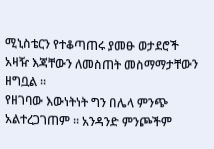ሚኒስቴርን የተቆጣጠሩ ያመፁ ወታደሮች አዛዥ እጃቸውን ለመስጠት መስማማታቸውን ዘግቧል ።
የዘገባው እውነትነት ግን በሌላ ምንጭ አልተረጋገጠም ። አንዳንድ ምንጮችም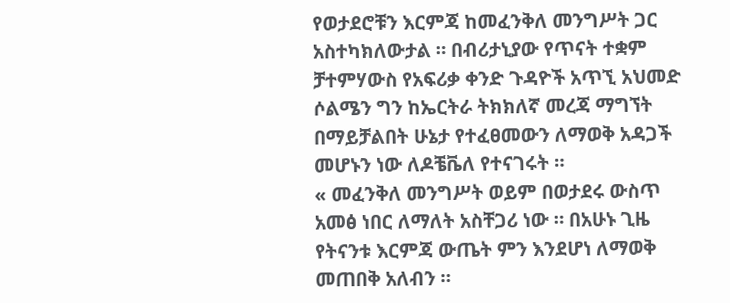የወታደሮቹን እርምጃ ከመፈንቅለ መንግሥት ጋር አስተካክለውታል ። በብሪታኒያው የጥናት ተቋም ቻተምሃውስ የአፍሪቃ ቀንድ ጉዳዮች አጥኚ አህመድ ሶልሜን ግን ከኤርትራ ትክክለኛ መረጃ ማግኘት በማይቻልበት ሁኔታ የተፈፀመውን ለማወቅ አዳጋች መሆኑን ነው ለዶቼቬለ የተናገሩት ።
« መፈንቅለ መንግሥት ወይም በወታደሩ ውስጥ አመፅ ነበር ለማለት አስቸጋሪ ነው ። በአሁኑ ጊዜ የትናንቱ እርምጃ ውጤት ምን እንደሆነ ለማወቅ መጠበቅ አለብን ።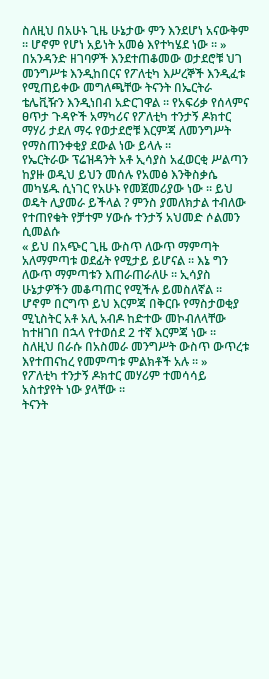ስለዚህ በአሁኑ ጊዜ ሁኔታው ምን እንደሆነ አናውቅም ። ሆኖም የሆነ አይነት አመፅ እየተካሄደ ነው ። »
በአንዳንድ ዘገባዎች እንደተጠቆመው ወታደሮቹ ህገ መንግሥቱ እንዲከበርና የፖለቲካ እሥረኞች እንዲፈቱ የሚጠይቀው መግለጫቸው ትናንት በኤርትራ ቴሌቪዥን እንዲነበብ አድርገዋል ። የአፍሪቃ የሰላምና ፀጥታ ጉዳዮች አማካሪና የፖለቲካ ተንታኝ ዶክተር ማሃሪ ታደለ ማሩ የወታደሮቹ እርምጃ ለመንግሥት የማስጠንቀቂያ ደውል ነው ይላሉ ።
የኤርትራው ፕሬዝዳንት አቶ ኢሳያስ አፈወርቂ ሥልጣን ከያዙ ወዲህ ይህን መሰሉ የአመፅ እንቅስቃሴ መካሄዱ ሲነገር የአሁኑ የመጀመሪያው ነው ። ይህ ወዴት ሊያመራ ይችላል ? ምንስ ያመለክታል ተብለው የተጠየቁት የቻተም ሃውሱ ተንታኝ አህመድ ሶልመን ሲመልሱ
« ይህ በአጭር ጊዜ ውስጥ ለውጥ ማምጣት አለማምጣቱ ወደፊት የሚታይ ይሆናል ። እኔ ግን ለውጥ ማምጣቱን እጠራጠራለሁ ። ኢሳያስ ሁኔታዎችን መቆጣጠር የሚችሉ ይመስለኛል ። ሆኖም በርግጥ ይህ እርምጃ በቅርቡ የማስታወቂያ ሚኒስትር አቶ አሊ አብዶ ከድተው መኮብለላቸው ከተዘገበ በኋላ የተወሰደ 2 ተኛ እርምጃ ነው ። ስለዚህ በራሱ በአስመራ መንግሥት ውስጥ ውጥረቱ እየተጠናከረ የመምጣቱ ምልክቶች አሉ ። »
የፖለቲካ ተንታኝ ዶክተር መሃሪም ተመሳሳይ አስተያየት ነው ያላቸው ።
ትናንት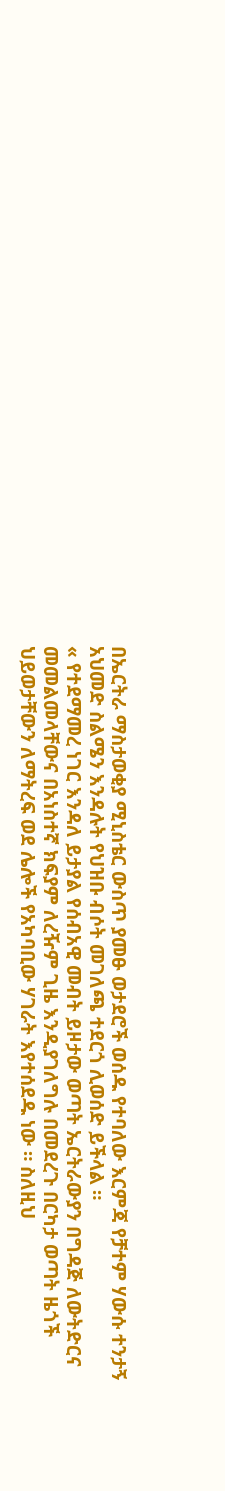በኤርትራ ማስታወቂያ ሚኒስቴር ውስጥ ያመፁ ወታደሮች ወሰዱ የተባለው እርምጃ የቻተም ሃውሱ ተንታኝ አህመድ ስልሜን እንዳሉት የህዝቡ ብሶት መገለጫ ተደርጎ ሊወሰድ ይችላል ።
« የተደማመረ ነገር እንዳለ ይታያል የሰብአዊ መብት ይዞታው ወጣት ኤርትራውያን በግዳጅ ለውትድርና መመልመላቸውና በአነስተኛ ክፍያም ለረዥም ጊዜ እንዲያገለግሉ በመደረጉ በርካታ ወጣት ዜጎች ህይወታቸውን ለማትረፍ ወደ ሌሎች የአካባቢው ሃገራት እየተሰደዱ ነው ። ስለዚህ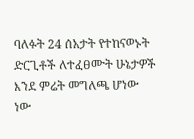ባለፉት 24 ሰአታት የተከናወኑት ድርጊቶች ለተፈፀሙት ሁኔታዎች እንደ ምሬት መግለጫ ሆነው ነው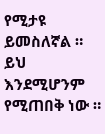የሚታዩ ይመስለኛል ። ይህ እንደሚሆንም የሚጠበቅ ነው ።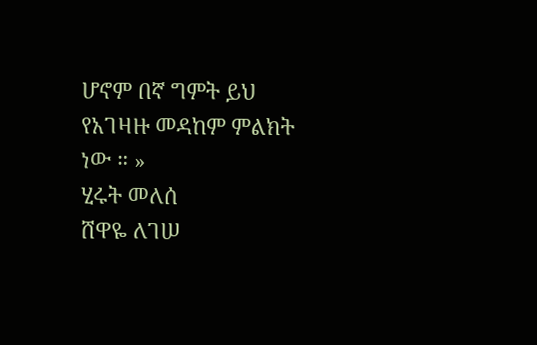ሆኖም በኛ ግምት ይህ የአገዛዙ መዳከም ምልክት ነው ። »
ሂሩት መለሰ
ሸዋዬ ለገሠ